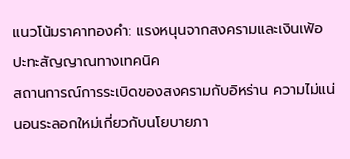แนวโน้มราคาทองคำ: แรงหนุนจากสงครามและเงินเฟ้อปะทะสัญญาณทางเทคนิค
สถานการณ์การระเบิดของสงครามกับอิหร่าน ความไม่แน่นอนระลอกใหม่เกี่ยวกับนโยบายภา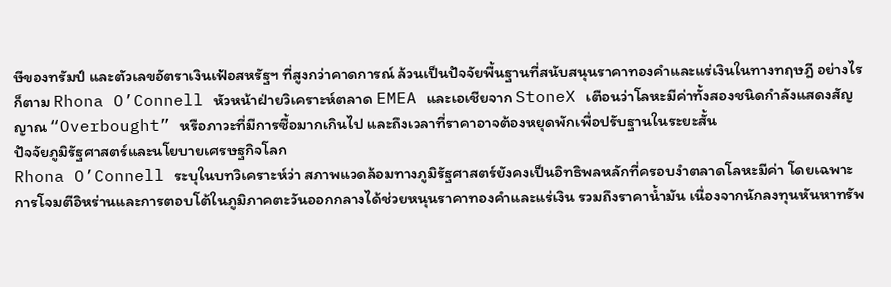ษีของทรัมป์ และตัวเลขอัตราเงินเฟ้อสหรัฐฯ ที่สูงกว่าคาดการณ์ ล้วนเป็นปัจจัยพื้นฐานที่สนับสนุนราคาทองคำและแร่เงินในทางทฤษฎี อย่างไรก็ตาม Rhona O’Connell หัวหน้าฝ่ายวิเคราะห์ตลาด EMEA และเอเชียจาก StoneX เตือนว่าโลหะมีค่าทั้งสองชนิดกำลังแสดงสัญญาณ “Overbought” หรือภาวะที่มีการซื้อมากเกินไป และถึงเวลาที่ราคาอาจต้องหยุดพักเพื่อปรับฐานในระยะสั้น
ปัจจัยภูมิรัฐศาสตร์และนโยบายเศรษฐกิจโลก
Rhona O’Connell ระบุในบทวิเคราะห์ว่า สภาพแวดล้อมทางภูมิรัฐศาสตร์ยังคงเป็นอิทธิพลหลักที่ครอบงำตลาดโลหะมีค่า โดยเฉพาะการโจมตีอิหร่านและการตอบโต้ในภูมิภาคตะวันออกกลางได้ช่วยหนุนราคาทองคำและแร่เงิน รวมถึงราคาน้ำมัน เนื่องจากนักลงทุนหันหาทรัพ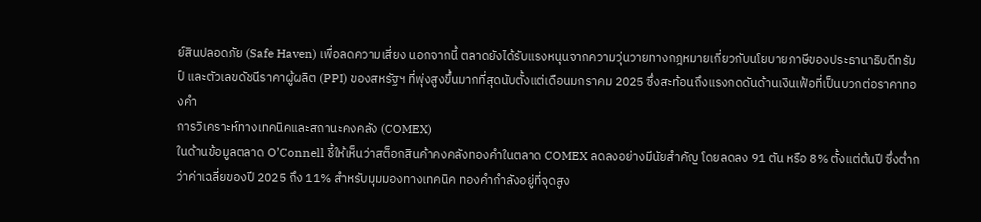ย์สินปลอดภัย (Safe Haven) เพื่อลดความเสี่ยง นอกจากนี้ ตลาดยังได้รับแรงหนุนจากความวุ่นวายทางกฎหมายเกี่ยวกับนโยบายภาษีของประธานาธิบดีทรัมป์ และตัวเลขดัชนีราคาผู้ผลิต (PPI) ของสหรัฐฯ ที่พุ่งสูงขึ้นมากที่สุดนับตั้งแต่เดือนมกราคม 2025 ซึ่งสะท้อนถึงแรงกดดันด้านเงินเฟ้อที่เป็นบวกต่อราคาทองคำ
การวิเคราะห์ทางเทคนิคและสถานะคงคลัง (COMEX)
ในด้านข้อมูลตลาด O’Connell ชี้ให้เห็นว่าสต็อกสินค้าคงคลังทองคำในตลาด COMEX ลดลงอย่างมีนัยสำคัญ โดยลดลง 91 ตัน หรือ 8% ตั้งแต่ต้นปี ซึ่งต่ำกว่าค่าเฉลี่ยของปี 2025 ถึง 11% สำหรับมุมมองทางเทคนิค ทองคำกำลังอยู่ที่จุดสูง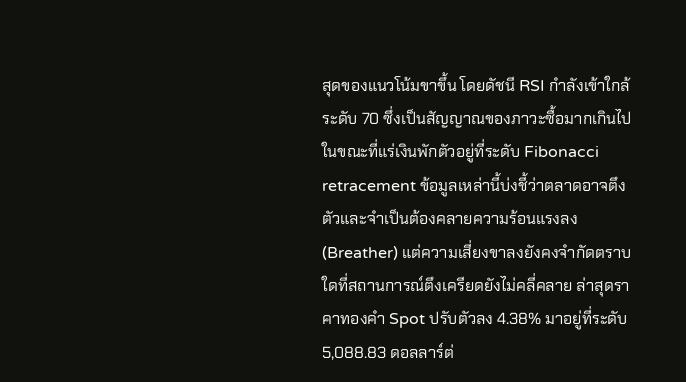สุดของแนวโน้มขาขึ้น โดยดัชนี RSI กำลังเข้าใกล้ระดับ 70 ซึ่งเป็นสัญญาณของภาวะซื้อมากเกินไป ในขณะที่แร่เงินพักตัวอยู่ที่ระดับ Fibonacci retracement ข้อมูลเหล่านี้บ่งชี้ว่าตลาดอาจตึงตัวและจำเป็นต้องคลายความร้อนแรงลง (Breather) แต่ความเสี่ยงขาลงยังคงจำกัดตราบใดที่สถานการณ์ตึงเครียดยังไม่คลี่คลาย ล่าสุดราคาทองคำ Spot ปรับตัวลง 4.38% มาอยู่ที่ระดับ 5,088.83 ดอลลาร์ต่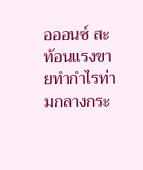อออนซ์ สะท้อนแรงขายทำกำไรท่ามกลางกระ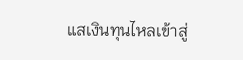แสเงินทุนไหลเข้าสู่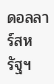ดอลลาร์สหรัฐฯ